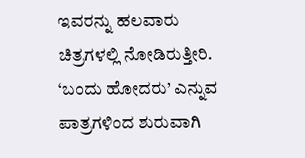ಇವರನ್ನು ಹಲವಾರು ಚಿತ್ರಗಳಲ್ಲಿ ನೋಡಿರುತ್ತೀರಿ. ‘ಬಂದು ಹೋದರು’ ಎನ್ನುವ ಪಾತ್ರಗಳಿಂದ ಶುರುವಾಗಿ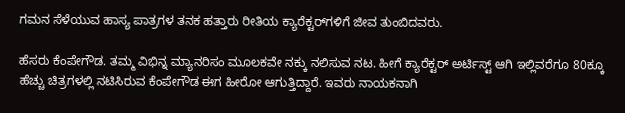ಗಮನ ಸೆಳೆಯುವ ಹಾಸ್ಯ ಪಾತ್ರಗಳ ತನಕ ಹತ್ತಾರು ರೀತಿಯ ಕ್ಯಾರೆಕ್ಟರ್‌ಗಳಿಗೆ ಜೀವ ತುಂಬಿದವರು.

ಹೆಸರು ಕೆಂಪೇಗೌಡ. ತಮ್ಮ ವಿಭಿನ್ನ ಮ್ಯಾನರಿಸಂ ಮೂಲಕವೇ ನಕ್ಕು ನಲಿಸುವ ನಟ. ಹೀಗೆ ಕ್ಯಾರೆಕ್ಟರ್‌ ಅರ್ಟಿಸ್ಟ್‌ ಆಗಿ ಇಲ್ಲಿವರೆಗೂ 80ಕ್ಕೂ ಹೆಚ್ಚು ಚಿತ್ರಗಳಲ್ಲಿ ನಟಿಸಿರುವ ಕೆಂಪೇಗೌಡ ಈಗ ಹೀರೋ ಆಗುತ್ತಿದ್ದಾರೆ. ಇವರು ನಾಯಕನಾಗಿ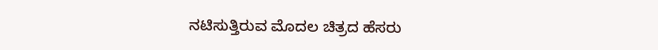ನಟಿಸುತ್ತಿರುವ ಮೊದಲ ಚಿತ್ರದ ಹೆಸರು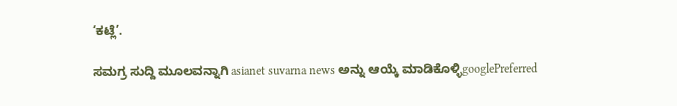‘ಕಟ್ಲೆ’.

ಸಮಗ್ರ ಸುದ್ದಿ ಮೂಲವನ್ನಾಗಿ asianet suvarna news ಅನ್ನು ಆಯ್ಕೆ ಮಾಡಿಕೊಳ್ಳಿgooglePreferred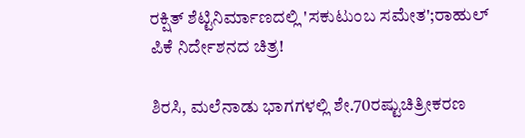ರಕ್ಷಿತ್‌ ಶೆಟ್ಟಿನಿರ್ಮಾಣದಲ್ಲಿ 'ಸಕುಟುಂಬ ಸಮೇತ';ರಾಹುಲ್‌ ಪಿಕೆ ನಿರ್ದೇಶನದ ಚಿತ್ರ!

ಶಿರಸಿ, ಮಲೆನಾಡು ಭಾಗಗಳಲ್ಲಿ ಶೇ.70ರಷ್ಟುಚಿತ್ರೀಕರಣ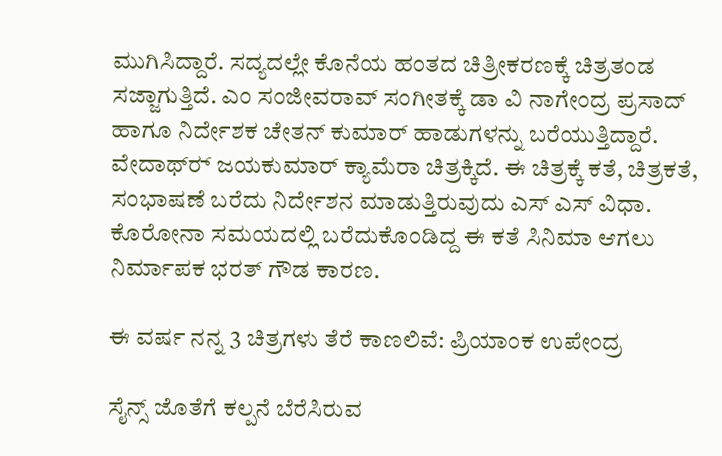ಮುಗಿಸಿದ್ದಾರೆ. ಸದ್ಯದಲ್ಲೇ ಕೊನೆಯ ಹಂತದ ಚಿತ್ರೀಕರಣಕ್ಕೆ ಚಿತ್ರತಂಡ ಸಜ್ಜಾಗುತ್ತಿದೆ. ಎಂ ಸಂಜೀವರಾವ್‌ ಸಂಗೀತಕ್ಕೆ ಡಾ ವಿ ನಾಗೇಂದ್ರ ಪ್ರಸಾದ್‌ ಹಾಗೂ ನಿರ್ದೇಶಕ ಚೇತನ್‌ ಕುಮಾರ್‌ ಹಾಡುಗಳನ್ನು ಬರೆಯುತ್ತಿದ್ದಾರೆ. ವೇದಾಥ್‌ರ್‍ ಜಯಕುಮಾರ್‌ ಕ್ಯಾಮೆರಾ ಚಿತ್ರಕ್ಕಿದೆ. ಈ ಚಿತ್ರಕ್ಕೆ ಕತೆ, ಚಿತ್ರಕತೆ, ಸಂಭಾಷಣೆ ಬರೆದು ನಿರ್ದೇಶನ ಮಾಡುತ್ತಿರುವುದು ಎಸ್‌ ಎಸ್‌ ವಿಧಾ. ಕೊರೋನಾ ಸಮಯದಲ್ಲಿ ಬರೆದುಕೊಂಡಿದ್ದ ಈ ಕತೆ ಸಿನಿಮಾ ಆಗಲು ನಿರ್ಮಾಪಕ ಭರತ್‌ ಗೌಡ ಕಾರಣ.

ಈ ವರ್ಷ ನನ್ನ 3 ಚಿತ್ರಗಳು ತೆರೆ ಕಾಣಲಿವೆ: ಪ್ರಿಯಾಂಕ ಉಪೇಂದ್ರ

ಸೈನ್ಸ್‌ ಜೊತೆಗೆ ಕಲ್ಪನೆ ಬೆರೆಸಿರುವ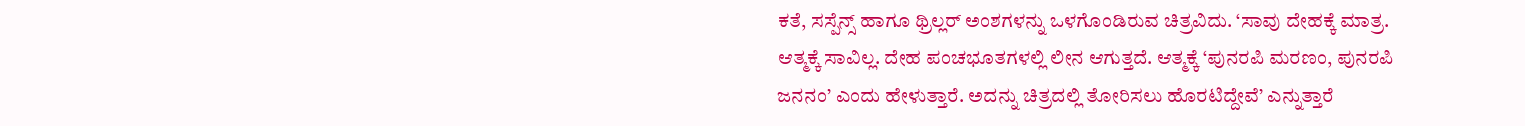ಕತೆ, ಸಸ್ಪೆನ್ಸ್‌ ಹಾಗೂ ಥ್ರಿಲ್ಲರ್‌ ಅಂಶಗಳನ್ನು ಒಳಗೊಂಡಿರುವ ಚಿತ್ರವಿದು. ‘ಸಾವು ದೇಹಕ್ಕೆ ಮಾತ್ರ. ಆತ್ಮಕ್ಕೆ ಸಾವಿಲ್ಲ. ದೇಹ ಪಂಚಭೂತಗಳಲ್ಲಿ ಲೀನ ಆಗುತ್ತದೆ. ಆತ್ಮಕ್ಕೆ ‘ಪುನರಪಿ ಮರಣಂ, ಪುನರಪಿ ಜನನಂ’ ಎಂದು ಹೇಳುತ್ತಾರೆ. ಅದನ್ನು ಚಿತ್ರದಲ್ಲಿ ತೋರಿಸಲು ಹೊರಟಿದ್ದೇವೆ’ ಎನ್ನುತ್ತಾರೆ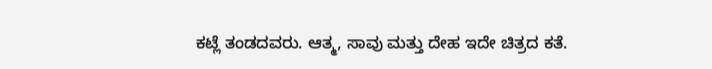ಕಟ್ಲೆ ತಂಡದವರು. ಆತ್ಮ, ಸಾವು ಮತ್ತು ದೇಹ ಇದೇ ಚಿತ್ರದ ಕತೆ.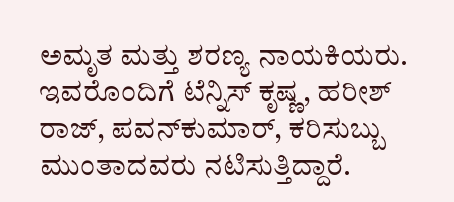ಅಮೃತ ಮತ್ತು ಶರಣ್ಯ ನಾಯಕಿಯರು. ಇವರೊಂದಿಗೆ ಟೆನ್ನಿಸ್‌ ಕೃಷ್ಣ, ಹರೀಶ್‌ ರಾಜ್‌, ಪವನ್‌ಕುಮಾರ್‌, ಕರಿಸುಬ್ಬು ಮುಂತಾದವರು ನಟಿಸುತ್ತಿದ್ದಾರೆ.